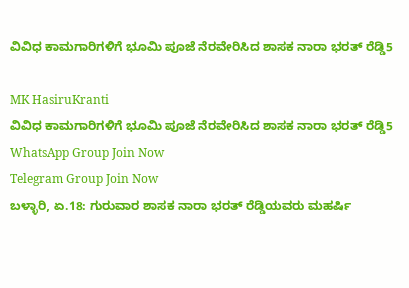ವಿವಿಧ ಕಾಮಗಾರಿಗಳಿಗೆ ಭೂಮಿ ಪೂಜೆ ನೆರವೇರಿಸಿದ ಶಾಸಕ ನಾರಾ ಭರತ್ ರೆಡ್ಡಿ5

MK HasiruKranti
ವಿವಿಧ ಕಾಮಗಾರಿಗಳಿಗೆ ಭೂಮಿ ಪೂಜೆ ನೆರವೇರಿಸಿದ ಶಾಸಕ ನಾರಾ ಭರತ್ ರೆಡ್ಡಿ5
WhatsApp Group Join Now
Telegram Group Join Now
ಬಳ್ಳಾರಿ, ಏ.18: ಗುರುವಾರ ಶಾಸಕ ನಾರಾ ಭರತ್ ರೆಡ್ಡಿಯವರು ಮಹರ್ಷಿ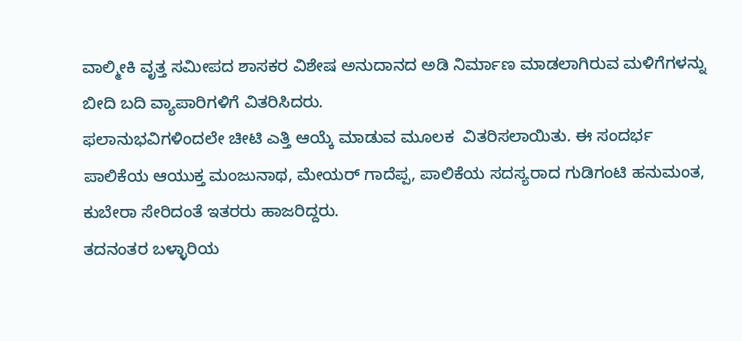ವಾಲ್ಮೀಕಿ ವೃತ್ತ ಸಮೀಪದ ಶಾಸಕರ ವಿಶೇಷ ಅನುದಾನದ ಅಡಿ ನಿರ್ಮಾಣ ಮಾಡಲಾಗಿರುವ ಮಳಿಗೆಗಳನ್ನು ಬೀದಿ ಬದಿ ವ್ಯಾಪಾರಿಗಳಿಗೆ ವಿತರಿಸಿದರು.
ಫಲಾನುಭವಿಗಳಿಂದಲೇ ಚೀಟಿ ಎತ್ತಿ ಆಯ್ಕೆ ಮಾಡುವ ಮೂಲಕ  ವಿತರಿಸಲಾಯಿತು. ಈ ಸಂದರ್ಭ ಪಾಲಿಕೆಯ ಆಯುಕ್ತ ಮಂಜುನಾಥ, ಮೇಯರ್ ಗಾದೆಪ್ಪ, ಪಾಲಿಕೆಯ ಸದಸ್ಯರಾದ ಗುಡಿಗಂಟಿ ಹನುಮಂತ, ಕುಬೇರಾ ಸೇರಿದಂತೆ ಇತರರು ಹಾಜರಿದ್ದರು.
ತದನಂತರ ಬಳ್ಳಾರಿಯ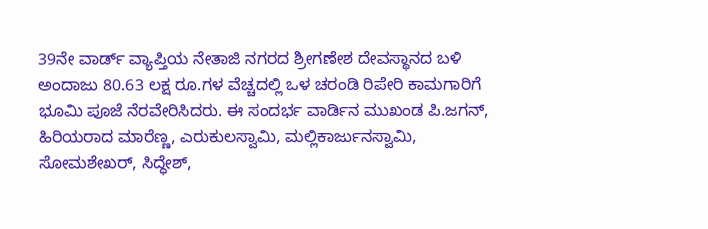39ನೇ ವಾರ್ಡ್ ವ್ಯಾಪ್ತಿಯ ನೇತಾಜಿ ನಗರದ ಶ್ರೀಗಣೇಶ ದೇವಸ್ಥಾನದ ಬಳಿ ಅಂದಾಜು 80.63 ಲಕ್ಷ ರೂ.ಗಳ ವೆಚ್ಚದಲ್ಲಿ ಒಳ ಚರಂಡಿ ರಿಪೇರಿ ಕಾಮಗಾರಿಗೆ ಭೂಮಿ ಪೂಜೆ ನೆರವೇರಿಸಿದರು. ಈ ಸಂದರ್ಭ ವಾರ್ಡಿನ ಮುಖಂಡ ಪಿ.ಜಗನ್, ಹಿರಿಯರಾದ ಮಾರೆಣ್ಣ, ಎರುಕುಲಸ್ವಾಮಿ, ಮಲ್ಲಿಕಾರ್ಜುನಸ್ವಾಮಿ, ಸೋಮಶೇಖರ್, ಸಿದ್ಧೇಶ್,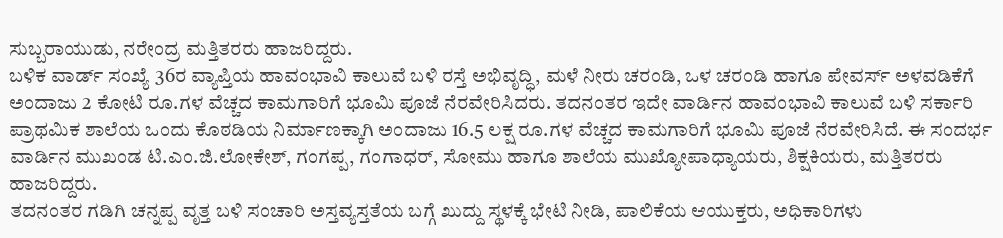ಸುಬ್ಬರಾಯುಡು, ನರೇಂದ್ರ ಮತ್ತಿತರರು ಹಾಜರಿದ್ದರು.
ಬಳಿಕ ವಾರ್ಡ್ ಸಂಖ್ಯೆ 36ರ ವ್ಯಾಪ್ತಿಯ ಹಾವಂಭಾವಿ ಕಾಲುವೆ ಬಳಿ ರಸ್ತೆ ಅಭಿವೃದ್ಧಿ, ಮಳೆ ನೀರು ಚರಂಡಿ, ಒಳ ಚರಂಡಿ ಹಾಗೂ ಪೇವರ್ಸ್ ಅಳವಡಿಕೆಗೆ ಅಂದಾಜು 2 ಕೋಟಿ ರೂ.ಗಳ ವೆಚ್ಚದ ಕಾಮಗಾರಿಗೆ ಭೂಮಿ ಪೂಜೆ ನೆರವೇರಿಸಿದರು. ತದನಂತರ ಇದೇ ವಾರ್ಡಿನ ಹಾವಂಭಾವಿ ಕಾಲುವೆ ಬಳಿ ಸರ್ಕಾರಿ ಪ್ರಾಥಮಿಕ ಶಾಲೆಯ ಒಂದು ಕೊಠಡಿಯ ನಿರ್ಮಾಣಕ್ಕಾಗಿ ಅಂದಾಜು 16.5 ಲಕ್ಷ ರೂ.ಗಳ ವೆಚ್ಚದ ಕಾಮಗಾರಿಗೆ ಭೂಮಿ ಪೂಜೆ ನೆರವೇರಿಸಿದೆ. ಈ ಸಂದರ್ಭ ವಾರ್ಡಿನ ಮುಖಂಡ ಟಿ.ಎಂ.ಜಿ.ಲೋಕೇಶ್, ಗಂಗಪ್ಪ, ಗಂಗಾಧರ್, ಸೋಮು ಹಾಗೂ ಶಾಲೆಯ ಮುಖ್ಯೋಪಾಧ್ಯಾಯರು, ಶಿಕ್ಷಕಿಯರು, ಮತ್ತಿತರರು ಹಾಜರಿದ್ದರು.
ತದನಂತರ ಗಡಿಗಿ ಚನ್ನಪ್ಪ ವೃತ್ತ ಬಳಿ ಸಂಚಾರಿ ಅಸ್ತವ್ಯಸ್ತತೆಯ ಬಗ್ಗೆ ಖುದ್ದು ಸ್ಥಳಕ್ಕೆ ಭೇಟಿ ನೀಡಿ, ಪಾಲಿಕೆಯ ಆಯುಕ್ತರು, ಅಧಿಕಾರಿಗಳು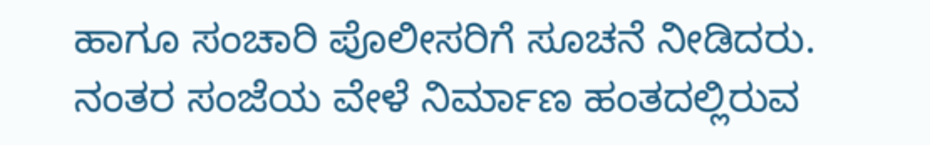ಹಾಗೂ ಸಂಚಾರಿ ಪೊಲೀಸರಿಗೆ ಸೂಚನೆ ನೀಡಿದರು.
ನಂತರ ಸಂಜೆಯ ವೇಳೆ ನಿರ್ಮಾಣ ಹಂತದಲ್ಲಿರುವ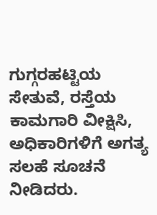ಗುಗ್ಗರಹಟ್ಟಿಯ ಸೇತುವೆ, ರಸ್ತೆಯ ಕಾಮಗಾರಿ ವೀಕ್ಷಿಸಿ, ಅಧಿಕಾರಿಗಳಿಗೆ ಅಗತ್ಯ ಸಲಹೆ ಸೂಚನೆ ನೀಡಿದರು.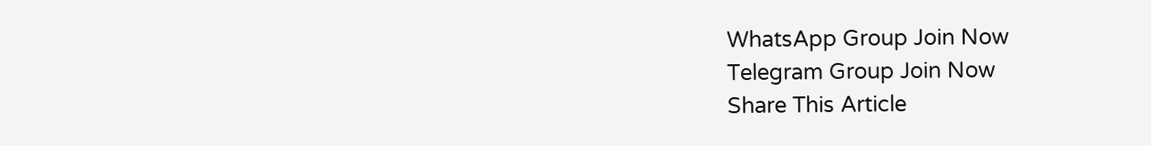WhatsApp Group Join Now
Telegram Group Join Now
Share This Article